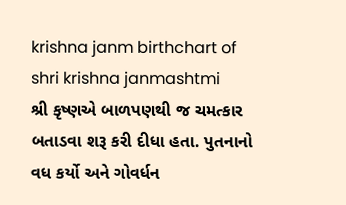krishna janm birthchart of shri krishna janmashtmi
શ્રી કૃષ્ણએ બાળપણથી જ ચમત્કાર બતાડવા શરૂ કરી દીધા હતા. પુતનાનો વધ કર્યો અને ગોવર્ધન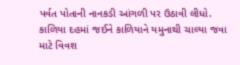પર્વત પોતાની નાનકડી આંગળી પર ઉઠાવી લીધો. કાળિયા દહમાં જઈને કાળિયાને યમુનાથી ચાલ્યા જવા માટે વિવશ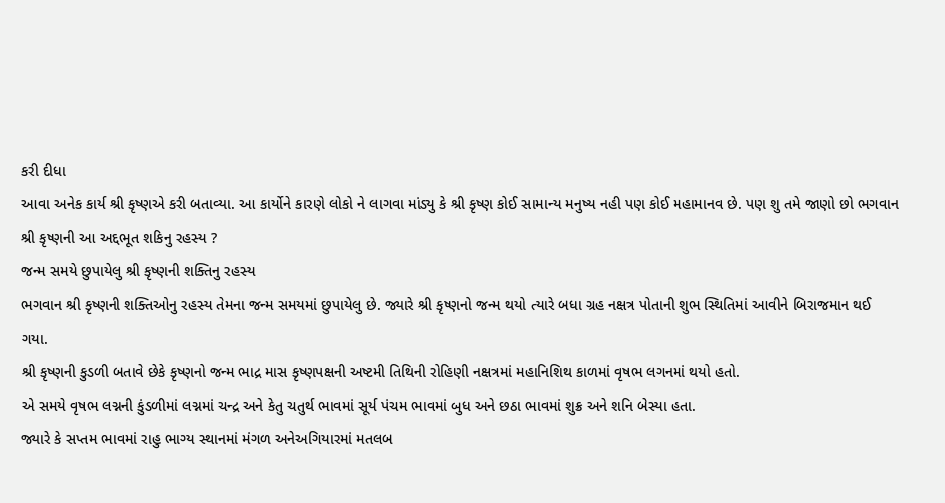કરી દીધા
આવા અનેક કાર્ય શ્રી કૃષ્ણએ કરી બતાવ્યા. આ કાર્યોને કારણે લોકો ને લાગવા માંડ્યુ કે શ્રી કૃષ્ણ કોઈ સામાન્ય મનુષ્ય નહી પણ કોઈ મહામાનવ છે. પણ શુ તમે જાણો છો ભગવાન શ્રી કૃષ્ણની આ અદ્દભૂત શકિનુ રહસ્ય ?
જન્મ સમયે છુપાયેલુ શ્રી કૃષ્ણની શક્તિનુ રહસ્ય
ભગવાન શ્રી કૃષ્ણની શક્તિઓનુ રહસ્ય તેમના જન્મ સમયમાં છુપાયેલુ છે. જ્યારે શ્રી કૃષ્ણનો જન્મ થયો ત્યારે બધા ગ્રહ નક્ષત્ર પોતાની શુભ સ્થિતિમાં આવીને બિરાજમાન થઈ ગયા.
શ્રી કૃષ્ણની કુડળી બતાવે છેકે કૃષ્ણનો જન્મ ભાદ્ર માસ કૃષ્ણપક્ષની અષ્ટમી તિથિની રોહિણી નક્ષત્રમાં મહાનિશિથ કાળમાં વૃષભ લગનમાં થયો હતો.
એ સમયે વૃષભ લગ્નની કુંડળીમાં લગ્નમાં ચન્દ્ર અને કેતુ ચતુર્થ ભાવમાં સૂર્ય પંચમ ભાવમાં બુધ અને છઠા ભાવમાં શુક્ર અને શનિ બેસ્યા હતા.
જ્યારે કે સપ્તમ ભાવમાં રાહુ ભાગ્ય સ્થાનમાં મંગળ અનેઅગિયારમાં મતલબ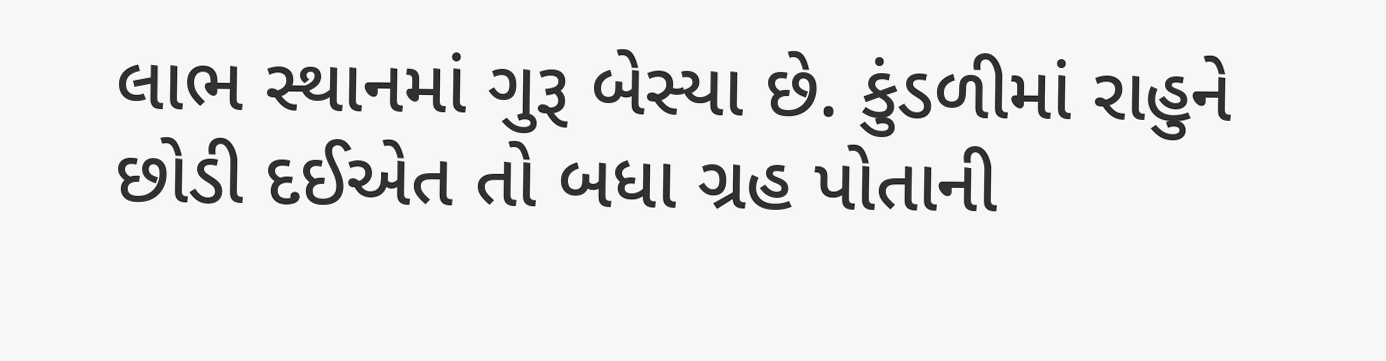લાભ સ્થાનમાં ગુરૂ બેસ્યા છે. કુંડળીમાં રાહુને છોડી દઈએત તો બધા ગ્રહ પોતાની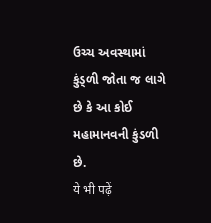ઉચ્ચ અવસ્થામાં કુંડ્ળી જોતા જ લાગે છે કે આ કોઈ મહામાનવની કુંડળી છે.
ये भी पढ़ें